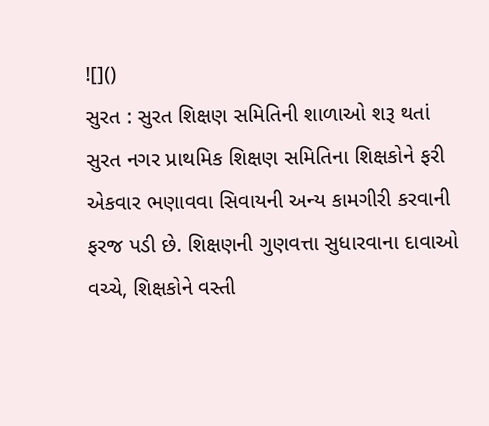![]()
સુરત : સુરત શિક્ષણ સમિતિની શાળાઓ શરૂ થતાં સુરત નગર પ્રાથમિક શિક્ષણ સમિતિના શિક્ષકોને ફરી એકવાર ભણાવવા સિવાયની અન્ય કામગીરી કરવાની ફરજ પડી છે. શિક્ષણની ગુણવત્તા સુધારવાના દાવાઓ વચ્ચે, શિક્ષકોને વસ્તી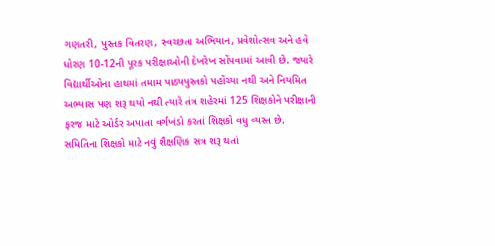ગણતરી, પુસ્તક વિતરણ, સ્વચ્છતા અભિયાન, પ્રવેશોત્સવ અને હવે ધોરણ 10-12ની પૂરક પરીક્ષાઓની દેખરેખ સોંપવામાં આવી છે. જ્યારે વિદ્યાર્થીઓના હાથમાં તમામ પાઠ્યપુસ્તકો પહોંચ્યા નથી અને નિયમિત અભ્યાસ પણ શરૂ થયો નથી ત્યારે તંત્ર શહેરમાં 125 શિક્ષકોને પરીક્ષાની ફરજ માટે ઓર્ડર અપાતા વર્ગખંડો કરતાં શિક્ષકો વધુ વ્યસ્ત છે.
સમિતિના શિક્ષકો માટે નવું શૈક્ષણિક સત્ર શરૂ થતાં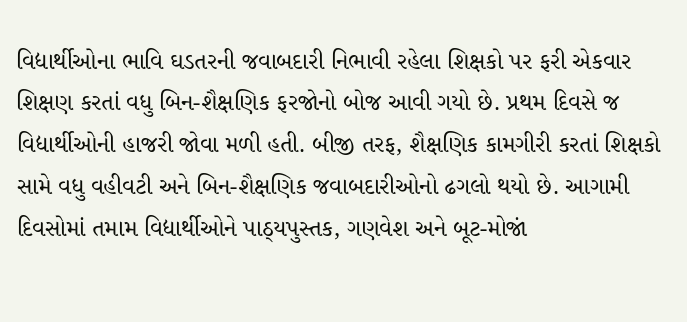વિદ્યાર્થીઓના ભાવિ ઘડતરની જવાબદારી નિભાવી રહેલા શિક્ષકો પર ફરી એકવાર શિક્ષણ કરતાં વધુ બિન-શૈક્ષણિક ફરજોનો બોજ આવી ગયો છે. પ્રથમ દિવસે જ વિદ્યાર્થીઓની હાજરી જોવા મળી હતી. બીજી તરફ, શૈક્ષણિક કામગીરી કરતાં શિક્ષકો સામે વધુ વહીવટી અને બિન-શૈક્ષણિક જવાબદારીઓનો ઢગલો થયો છે. આગામી દિવસોમાં તમામ વિદ્યાર્થીઓને પાઠ્યપુસ્તક, ગણવેશ અને બૂટ-મોજાં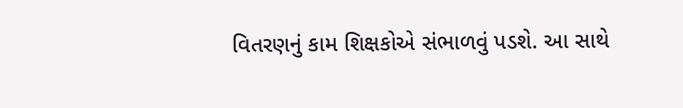વિતરણનું કામ શિક્ષકોએ સંભાળવું પડશે. આ સાથે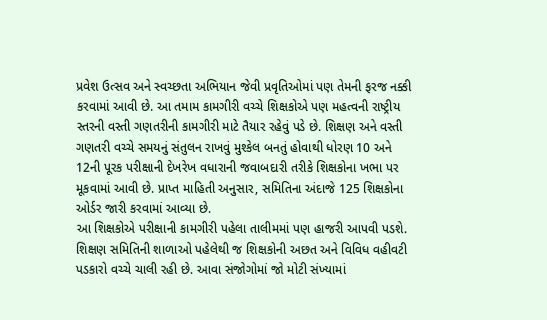પ્રવેશ ઉત્સવ અને સ્વચ્છતા અભિયાન જેવી પ્રવૃતિઓમાં પણ તેમની ફરજ નક્કી કરવામાં આવી છે. આ તમામ કામગીરી વચ્ચે શિક્ષકોએ પણ મહત્વની રાષ્ટ્રીય સ્તરની વસ્તી ગણતરીની કામગીરી માટે તૈયાર રહેવું પડે છે. શિક્ષણ અને વસ્તી ગણતરી વચ્ચે સમયનું સંતુલન રાખવું મુશ્કેલ બનતું હોવાથી ધોરણ 10 અને 12ની પૂરક પરીક્ષાની દેખરેખ વધારાની જવાબદારી તરીકે શિક્ષકોના ખભા પર મૂકવામાં આવી છે. પ્રાપ્ત માહિતી અનુસાર, સમિતિના અંદાજે 125 શિક્ષકોના ઓર્ડર જારી કરવામાં આવ્યા છે.
આ શિક્ષકોએ પરીક્ષાની કામગીરી પહેલા તાલીમમાં પણ હાજરી આપવી પડશે. શિક્ષણ સમિતિની શાળાઓ પહેલેથી જ શિક્ષકોની અછત અને વિવિધ વહીવટી પડકારો વચ્ચે ચાલી રહી છે. આવા સંજોગોમાં જો મોટી સંખ્યામાં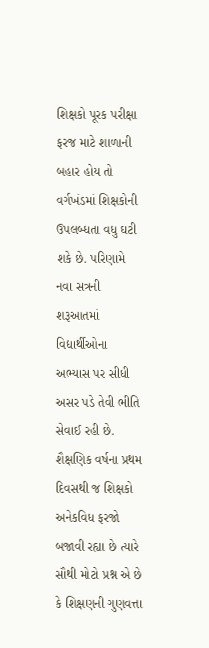શિક્ષકો પૂરક પરીક્ષા ફરજ માટે શાળાની બહાર હોય તો વર્ગખંડમાં શિક્ષકોની ઉપલબ્ધતા વધુ ઘટી શકે છે. પરિણામે નવા સત્રની શરૂઆતમાં વિદ્યાર્થીઓના અભ્યાસ પર સીધી અસર પડે તેવી ભીતિ સેવાઈ રહી છે. શૈક્ષણિક વર્ષના પ્રથમ દિવસથી જ શિક્ષકો અનેકવિધ ફરજો બજાવી રહ્યા છે ત્યારે સૌથી મોટો પ્રશ્ન એ છે કે શિક્ષણની ગુણવત્તા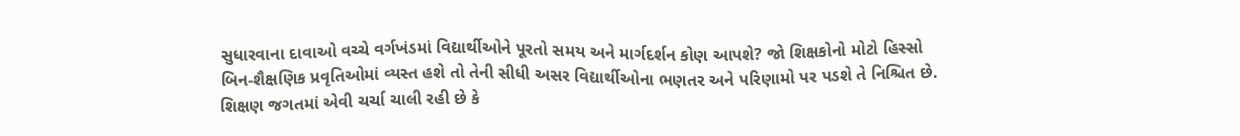સુધારવાના દાવાઓ વચ્ચે વર્ગખંડમાં વિદ્યાર્થીઓને પૂરતો સમય અને માર્ગદર્શન કોણ આપશે? જો શિક્ષકોનો મોટો હિસ્સો બિન-શૈક્ષણિક પ્રવૃતિઓમાં વ્યસ્ત હશે તો તેની સીધી અસર વિદ્યાર્થીઓના ભણતર અને પરિણામો પર પડશે તે નિશ્ચિત છે. શિક્ષણ જગતમાં એવી ચર્ચા ચાલી રહી છે કે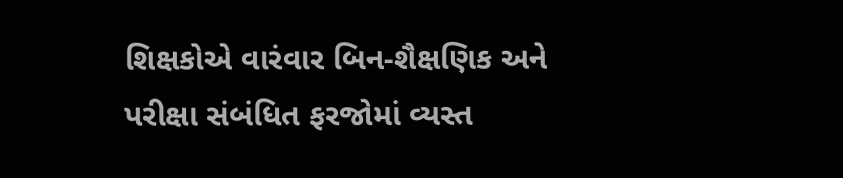શિક્ષકોએ વારંવાર બિન-શૈક્ષણિક અને પરીક્ષા સંબંધિત ફરજોમાં વ્યસ્ત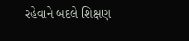રહેવાને બદલે શિક્ષણ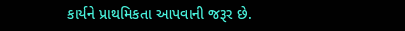કાર્યને પ્રાથમિકતા આપવાની જરૂર છે.